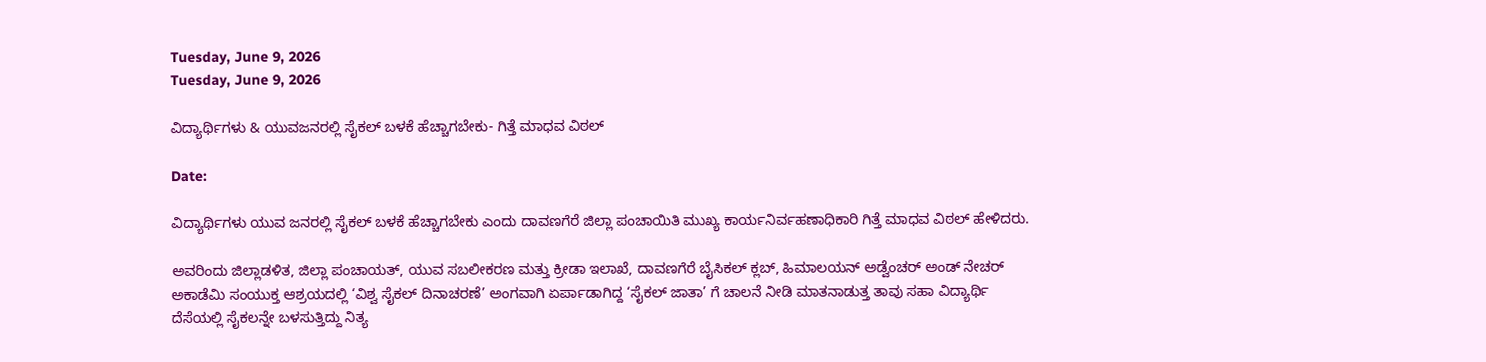Tuesday, June 9, 2026
Tuesday, June 9, 2026

ವಿದ್ಯಾರ್ಥಿಗಳು & ಯುವಜನರಲ್ಲಿ ಸೈಕಲ್ ಬಳಕೆ ಹೆಚ್ಚಾಗಬೇಕು- ಗಿತ್ತೆ ಮಾಧವ ವಿಠಲ್

Date:

ವಿದ್ಯಾರ್ಥಿಗಳು ಯುವ ಜನರಲ್ಲಿ ಸೈಕಲ್ ಬಳಕೆ ಹೆಚ್ಚಾಗಬೇಕು ಎಂದು ದಾವಣಗೆರೆ ಜಿಲ್ಲಾ ಪಂಚಾಯಿತಿ ಮುಖ್ಯ ಕಾರ್ಯನಿರ್ವಹಣಾಧಿಕಾರಿ ಗಿತ್ತೆ ಮಾಧವ ವಿಠಲ್ ಹೇಳಿದರು.

ಅವರಿಂದು ಜಿಲ್ಲಾಡಳಿತ, ಜಿಲ್ಲಾ ಪಂಚಾಯತ್, ಯುವ ಸಬಲೀಕರಣ ಮತ್ತು ಕ್ರೀಡಾ ಇಲಾಖೆ, ದಾವಣಗೆರೆ ಬೈಸಿಕಲ್ ಕ್ಲಬ್, ಹಿಮಾಲಯನ್ ಅಡ್ವೆಂಚರ್ ಅಂಡ್ ನೇಚರ್ ಅಕಾಡೆಮಿ ಸಂಯುಕ್ತ ಆಶ್ರಯದಲ್ಲಿ ‘ವಿಶ್ವ ಸೈಕಲ್ ದಿನಾಚರಣೆ’ ಅಂಗವಾಗಿ ಏರ್ಪಾಡಾಗಿದ್ದ ‘ಸೈಕಲ್ ಜಾತಾ’ ಗೆ ಚಾಲನೆ ನೀಡಿ ಮಾತನಾಡುತ್ತ ತಾವು ಸಹಾ ವಿದ್ಯಾರ್ಥಿ ದೆಸೆಯಲ್ಲಿ ಸೈಕಲನ್ನೇ ಬಳಸುತ್ತಿದ್ದು ನಿತ್ಯ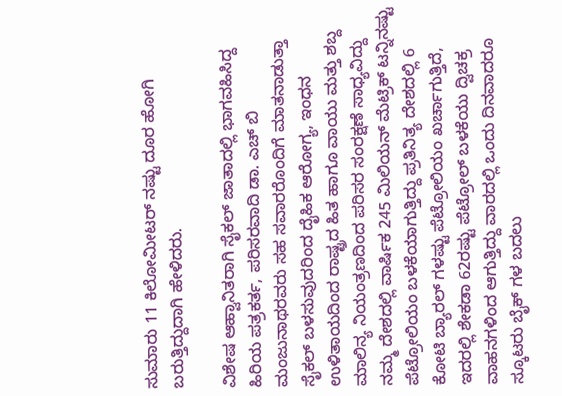ಸುಮಾರು 11 ಕಿಲೋಮೀಟರ್ ನಷ್ಟು ದೂರ ಹೋಗಿ ಬರುತ್ತಿದ್ದುದಾಗಿ ಹೇಳಿದರು.

ವಿಶೇಷ ಆಹ್ವಾನಿತರಾಗಿ ಸೈಕಲ್ ಜಾತಾದಲ್ಲಿ ಭಾಗವಹಿಸಿದ್ದ ಹಿರಿಯ ಪತ್ರಕರ್ತ, ಪರಿಸರವಾದಿ ಡಾ. ಎಚ್ ಬಿ ಮಂಜುನಾಥರವರು ಸಹ ಸವಾರರೊಂದಿಗೆ ಮಾತನಾಡುತ್ತಾ ಸೈಕಲ್ ಬಳಸುವುದರಿಂದ ದೈಹಿಕ ಆರೋಗ್ಯ, ಇಂಧನ ಉಳಿತಾಯದಿಂದ ರಾಷ್ಟ್ರದ ಹಿತ ಹಾಗೂ ವಾಯು ಮತ್ತು ಶಬ್ದ ಮಾಲಿನ್ಯ ನಿಯಂತ್ರಣದಿಂದ ಪರಿಸರ ಸಂರಕ್ಷಣೆ ಸಾಧ್ಯವಿದ್ದು ನಮ್ಮ ದೇಶದಲ್ಲಿ ವಾರ್ಷಿಕ 245 ಮಿಲಿಯನ್ ಮೆಟ್ರಿಕ್ ಟನ್ನಿನಷ್ಟು ಪೆಟ್ರೋಲಿಯಂ ಬಳಕೆಯಾಗುತ್ತಿದ್ದು ಪ್ರತಿನಿತ್ಯ ದೇಶದಲ್ಲಿ 6 ಕೋಟಿ ಬ್ಯಾರಲ್ ಗಳಷ್ಟು ಪೆಟ್ರೋಲಿಯಂ ಖರ್ಚಾಗುತ್ತಿದೆ, ಇದರಲ್ಲಿ ಶೇಕಡಾ 62ರಷ್ಟು ಪೆಟ್ರೋಲ್ ಬಳಕೆಯು ದ್ವಿಚಕ್ರ ವಾಹನಗಳಿಂದ ಆಗುತ್ತಿದ್ದು ವಾರದಲ್ಲಿ ಒಂದು ದಿನವಾದರೂ ಸ್ಕೂಟರು ಬೈಕ್ ಗಳ ಬದಲು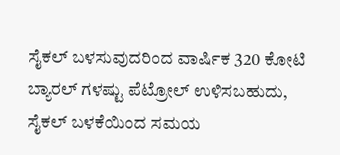ಸೈಕಲ್ ಬಳಸುವುದರಿಂದ ವಾರ್ಷಿಕ 320 ಕೋಟಿ ಬ್ಯಾರಲ್ ಗಳಷ್ಟು ಪೆಟ್ರೋಲ್ ಉಳಿಸಬಹುದು, ಸೈಕಲ್ ಬಳಕೆಯಿಂದ ಸಮಯ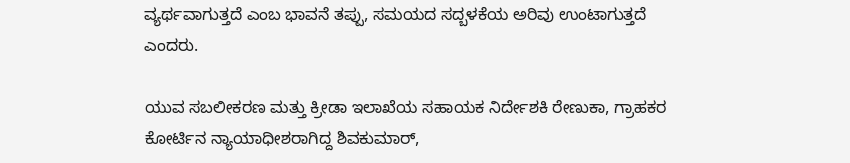ವ್ಯರ್ಥವಾಗುತ್ತದೆ ಎಂಬ ಭಾವನೆ ತಪ್ಪು, ಸಮಯದ ಸದ್ಬಳಕೆಯ ಅರಿವು ಉಂಟಾಗುತ್ತದೆ ಎಂದರು.

ಯುವ ಸಬಲೀಕರಣ ಮತ್ತು ಕ್ರೀಡಾ ಇಲಾಖೆಯ ಸಹಾಯಕ ನಿರ್ದೇಶಕಿ ರೇಣುಕಾ, ಗ್ರಾಹಕರ ಕೋರ್ಟಿನ ನ್ಯಾಯಾಧೀಶರಾಗಿದ್ದ ಶಿವಕುಮಾರ್,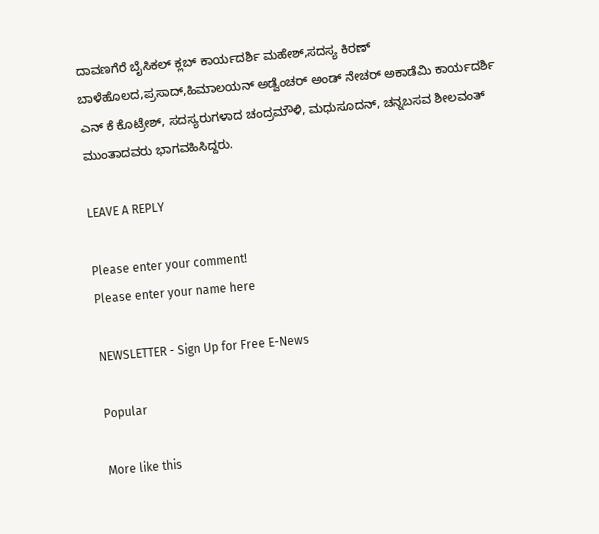ದಾವಣಗೆರೆ ಬೈಸಿಕಲ್ ಕ್ಲಬ್ ಕಾರ್ಯದರ್ಶಿ ಮಹೇಶ್,ಸದಸ್ಯ ಕಿರಣ್ ಬಾಳೆಹೊಲದ,ಪ್ರಸಾದ್,ಹಿಮಾಲಯನ್ ಅಡ್ವೆಂಚರ್ ಅಂಡ್ ನೇಚರ್ ಅಕಾಡೆಮಿ ಕಾರ್ಯದರ್ಶಿ ಎನ್ ಕೆ ಕೊಟ್ರೇಶ್, ಸದಸ್ಯರುಗಳಾದ ಚಂದ್ರಮೌಳಿ, ಮಧುಸೂದನ್, ಚನ್ನಬಸವ ಶೀಲವಂತ್ ಮುಂತಾದವರು ಭಾಗವಹಿಸಿದ್ದರು.

LEAVE A REPLY

Please enter your comment!
Please enter your name here

NEWSLETTER - Sign Up for Free E-News

Popular

More like this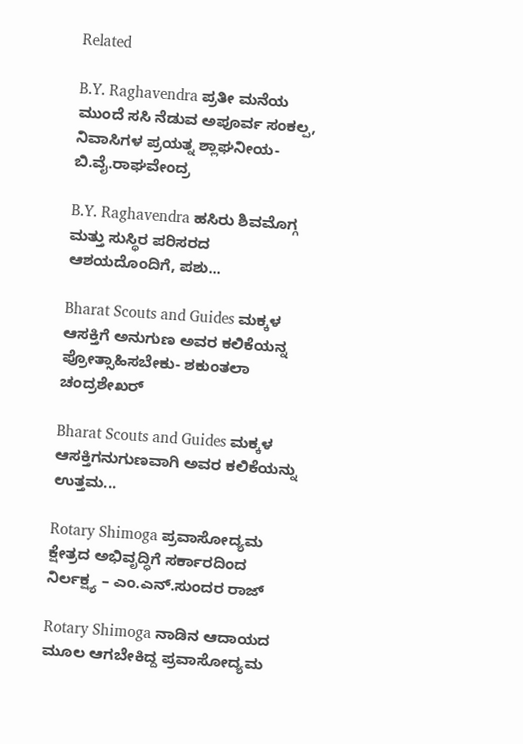Related

B.Y. Raghavendra ಪ್ರತೀ ಮನೆಯ ಮುಂದೆ ಸಸಿ ನೆಡುವ ಅಪೂರ್ವ ಸಂಕಲ್ಪ, ನಿವಾಸಿಗಳ ಪ್ರಯತ್ನ ಶ್ಲಾಘನೀಯ- ಬಿ.ವೈ.ರಾಘವೇಂದ್ರ

B.Y. Raghavendra ಹಸಿರು ಶಿವಮೊಗ್ಗ ಮತ್ತು ಸುಸ್ಥಿರ ಪರಿಸರದ ಆಶಯದೊಂದಿಗೆ, ಪಶು...

Bharat Scouts and Guides ಮಕ್ಕಳ ಆಸಕ್ತಿಗೆ ಅನುಗುಣ ಅವರ ಕಲಿಕೆಯನ್ನ ಪ್ರೋತ್ಸಾಹಿಸಬೇಕು- ಶಕುಂತಲಾ ಚಂದ್ರಶೇಖರ್

Bharat Scouts and Guides ಮಕ್ಕಳ ಆಸಕ್ತಿಗನುಗುಣವಾಗಿ ಅವರ ಕಲಿಕೆಯನ್ನು ಉತ್ತಮ...

Rotary Shimoga ಪ್ರವಾಸೋದ್ಯಮ ಕ್ಷೇತ್ರದ ಅಭಿವೃದ್ಧಿಗೆ ಸರ್ಕಾರದಿಂದ ನಿರ್ಲಕ್ಷ್ಯ – ಎಂ.ಎನ್.ಸುಂದರ ರಾಜ್

Rotary Shimoga ನಾಡಿನ ಆದಾಯದ ಮೂಲ ಆಗಬೇಕಿದ್ದ ಪ್ರವಾಸೋದ್ಯಮ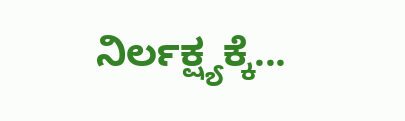ನಿರ್ಲಕ್ಷ್ಯಕ್ಕೆ...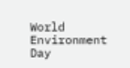World Environment Day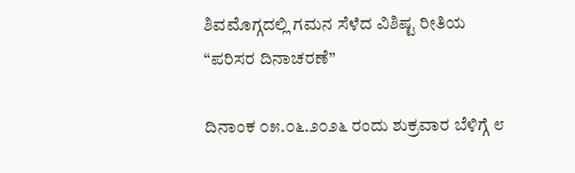ಶಿವಮೊಗ್ಗದಲ್ಲಿ ಗಮನ ಸೆಳೆದ ವಿಶಿಷ್ಟ ರೀತಿಯ “ಪರಿಸರ ದಿನಾಚರಣೆ”

ದಿನಾಂಕ ೦೫.೦೬.೨೦೨೬ ರಂದು ಶುಕ್ರವಾರ ಬೆಳಿಗ್ಗೆ ೮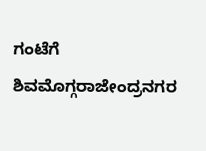ಗಂಟೆಗೆ ಶಿವಮೊಗ್ಗರಾಜೇಂದ್ರನಗರ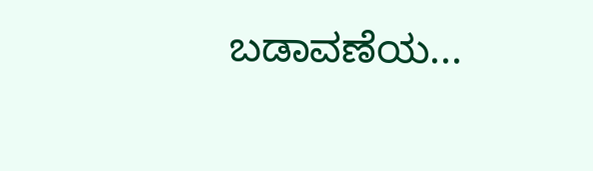ಬಡಾವಣೆಯ...